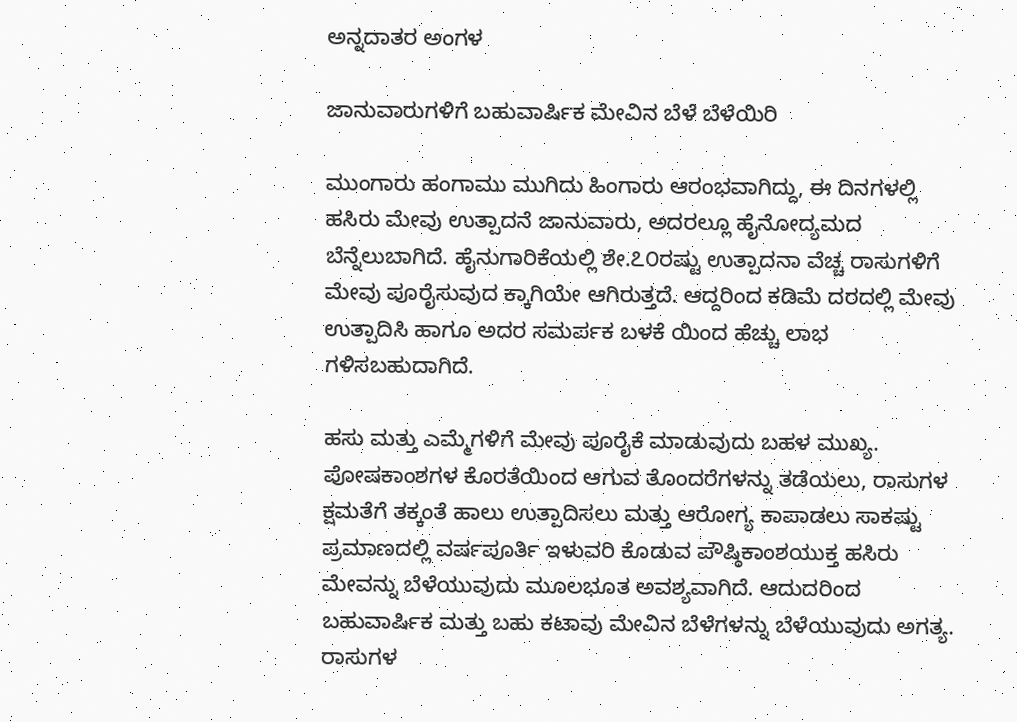ಅನ್ನದಾತರ ಅಂಗಳ

ಜಾನುವಾರುಗಳಿಗೆ ಬಹುವಾರ್ಷಿಕ ಮೇವಿನ ಬೆಳೆ ಬೆಳೆಯಿರಿ

ಮುಂಗಾರು ಹಂಗಾಮು ಮುಗಿದು ಹಿಂಗಾರು ಆರಂಭವಾಗಿದ್ದು, ಈ ದಿನಗಳಲ್ಲಿ ಹಸಿರು ಮೇವು ಉತ್ಪಾದನೆ ಜಾನುವಾರು, ಅದರಲ್ಲೂ ಹೈನೋದ್ಯಮದ ಬೆನ್ನೆಲುಬಾಗಿದೆ. ಹೈನುಗಾರಿಕೆಯಲ್ಲಿ ಶೇ.೭೦ರಷ್ಟು ಉತ್ಪಾದನಾ ವೆಚ್ಚ ರಾಸುಗಳಿಗೆ ಮೇವು ಪೂರೈಸುವುದ ಕ್ಕಾಗಿಯೇ ಆಗಿರುತ್ತದೆ. ಆದ್ದರಿಂದ ಕಡಿಮೆ ದರದಲ್ಲಿ ಮೇವು ಉತ್ಪಾದಿಸಿ ಹಾಗೂ ಅದರ ಸಮರ್ಪಕ ಬಳಕೆ ಯಿಂದ ಹೆಚ್ಚು ಲಾಭ ಗಳಿಸಬಹುದಾಗಿದೆ.

ಹಸು ಮತ್ತು ಎಮ್ಮೆಗಳಿಗೆ ಮೇವು ಪೂರೈಕೆ ಮಾಡುವುದು ಬಹಳ ಮುಖ್ಯ. ಪೋಷಕಾಂಶಗಳ ಕೊರತೆಯಿಂದ ಆಗುವ ತೊಂದರೆಗಳನ್ನು ತಡೆಯಲು, ರಾಸುಗಳ ಕ್ಷಮತೆಗೆ ತಕ್ಕಂತೆ ಹಾಲು ಉತ್ಪಾದಿಸಲು ಮತ್ತು ಆರೋಗ್ಯ ಕಾಪಾಡಲು ಸಾಕಷ್ಟು ಪ್ರಮಾಣದಲ್ಲಿ ವರ್ಷಪೂರ್ತಿ ಇಳುವರಿ ಕೊಡುವ ಪೌಷ್ಠಿಕಾಂಶಯುಕ್ತ ಹಸಿರು ಮೇವನ್ನು ಬೆಳೆಯುವುದು ಮೂಲಭೂತ ಅವಶ್ಯವಾಗಿದೆ. ಆದುದರಿಂದ ಬಹುವಾರ್ಷಿಕ ಮತ್ತು ಬಹು ಕಟಾವು ಮೇವಿನ ಬೆಳೆಗಳನ್ನು ಬೆಳೆಯುವುದು ಅಗತ್ಯ. ರಾಸುಗಳ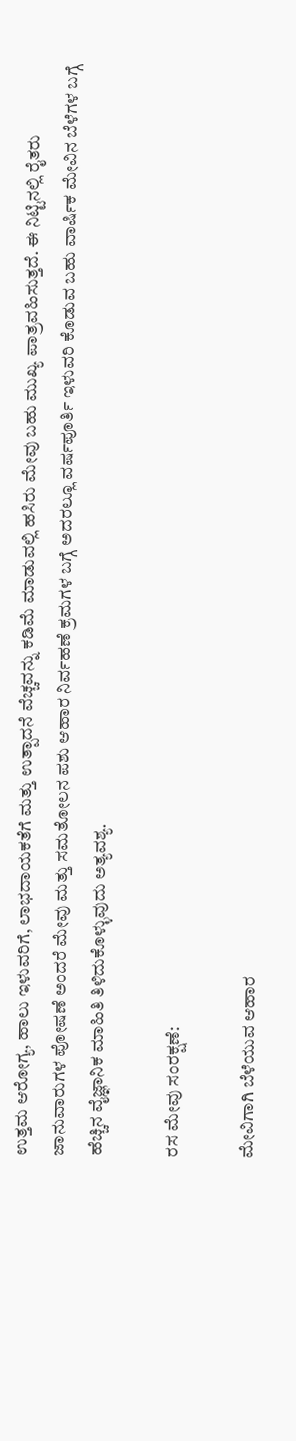ಉತ್ತಮ ಆರೋಗ್ಯ, ಹಾಲು ಇಳುವರಿಗೆ, ಲಾಭದಾಯಕತೆಗೆ ಮತ್ತು ಉತ್ಪಾದನೆ ವೆಚ್ಚವನ್ನು ಕಡಿಮೆ ಮಾಡುವಲ್ಲಿ ಹಸಿರು ಮೇವು ಬಹು ಮುಖ್ಯ ಪಾತ್ರವಹಿಸುತ್ತದೆ. ಈ ನಿಟ್ಟಿನಲ್ಲಿ ರೈತರು ಜಾನುವಾರುಗಳ ಪೋಷಣೆ ಅಂದರೆ ಮೇವು ಮತ್ತು ಸಮತೋಲನ ಪಶು ಆಹಾರ ನಿರ್ವಹಣೆ ಕ್ರಮಗಳ ಬಗ್ಗೆ ಅದರಲ್ಲೂ ವರ್ಷಪೂರ್ತಿ ಇಳುವರಿ ಕೊಡುವ ಬಹು ವಾರ್ಷಿಕ ಮೇವಿನ ಬೆಳೆಗಳ ಬಗ್ಗೆ ಹೆಚ್ಚಿನ ವೈಜ್ಞಾನಿಕ ಮಾಹಿತಿ ತಿಳಿದುಕೊಳ್ಳುವುದು ಅತ್ಯವಶ್ಯ.

ರಸ ಮೇವು ಸಂರಕ್ಷಣೆ:

ಮೇವಿಗಾಗಿ ಬೆಳೆಯುವ ಆಹಾರ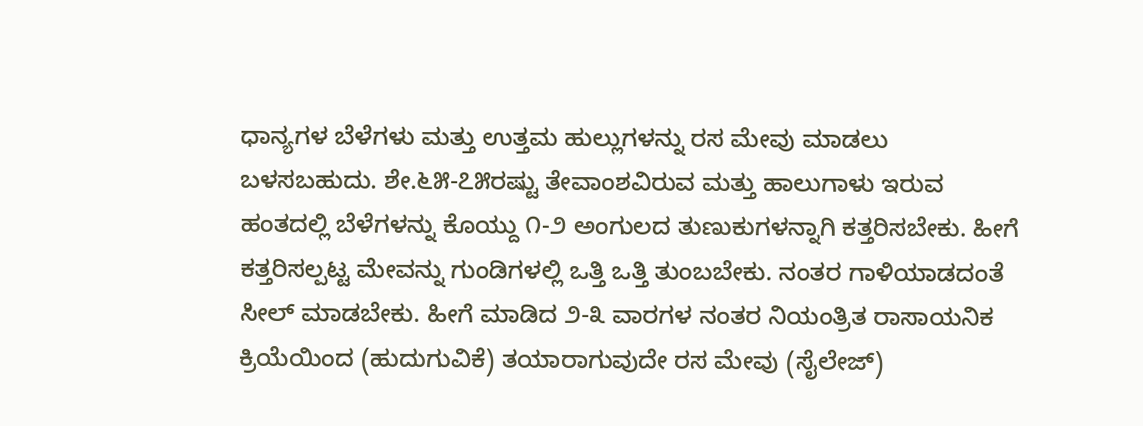ಧಾನ್ಯಗಳ ಬೆಳೆಗಳು ಮತ್ತು ಉತ್ತಮ ಹುಲ್ಲುಗಳನ್ನು ರಸ ಮೇವು ಮಾಡಲು ಬಳಸಬಹುದು. ಶೇ.೬೫-೭೫ರಷ್ಟು ತೇವಾಂಶವಿರುವ ಮತ್ತು ಹಾಲುಗಾಳು ಇರುವ ಹಂತದಲ್ಲಿ ಬೆಳೆಗಳನ್ನು ಕೊಯ್ದು ೧-೨ ಅಂಗುಲದ ತುಣುಕುಗಳನ್ನಾಗಿ ಕತ್ತರಿಸಬೇಕು. ಹೀಗೆ ಕತ್ತರಿಸಲ್ಪಟ್ಟ ಮೇವನ್ನು ಗುಂಡಿಗಳಲ್ಲಿ ಒತ್ತಿ ಒತ್ತಿ ತುಂಬಬೇಕು. ನಂತರ ಗಾಳಿಯಾಡದಂತೆ ಸೀಲ್ ಮಾಡಬೇಕು. ಹೀಗೆ ಮಾಡಿದ ೨-೩ ವಾರಗಳ ನಂತರ ನಿಯಂತ್ರಿತ ರಾಸಾಯನಿಕ ಕ್ರಿಯೆಯಿಂದ (ಹುದುಗುವಿಕೆ) ತಯಾರಾಗುವುದೇ ರಸ ಮೇವು (ಸೈಲೇಜ್)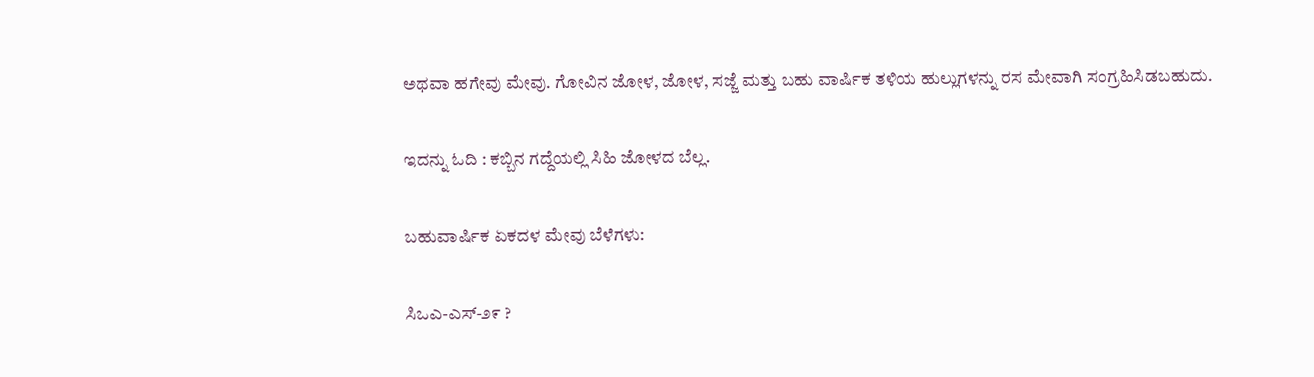ಅಥವಾ ಹಗೇವು ಮೇವು. ಗೋವಿನ ಜೋಳ, ಜೋಳ, ಸಜ್ಜೆ ಮತ್ತು ಬಹು ವಾರ್ಷಿಕ ತಳಿಯ ಹುಲ್ಲುಗಳನ್ನು ರಸ ಮೇವಾಗಿ ಸಂಗ್ರಹಿಸಿಡಬಹುದು.

ಇದನ್ನು ಓದಿ : ಕಬ್ಬಿನ ಗದ್ದೆಯಲ್ಲಿ ಸಿಹಿ ಜೋಳದ ಬೆಲ್ಲ.

ಬಹುವಾರ್ಷಿಕ ಏಕದಳ ಮೇವು ಬೆಳೆಗಳು:

ಸಿಒಎ-ಎಸ್-೨೯ ?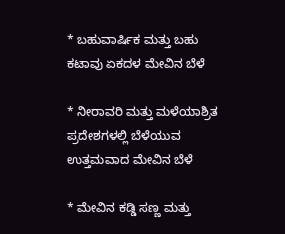* ಬಹುವಾರ್ಷಿಕ ಮತ್ತು ಬಹು ಕಟಾವು ಏಕದಳ ಮೇವಿನ ಬೆಳೆ

* ನೀರಾವರಿ ಮತ್ತು ಮಳೆಯಾಶ್ರಿತ ಪ್ರದೇಶಗಳಲ್ಲಿ ಬೆಳೆಯುವ ಉತ್ತಮವಾದ ಮೇವಿನ ಬೆಳೆ

* ಮೇವಿನ ಕಡ್ಡಿ ಸಣ್ಣ ಮತ್ತು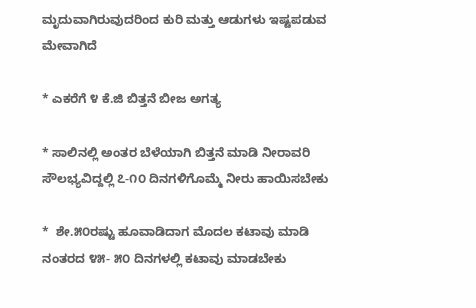ಮೃದುವಾಗಿರುವುದರಿಂದ ಕುರಿ ಮತ್ತು ಆಡುಗಳು ಇಷ್ಟಪಡುವ ಮೇವಾಗಿದೆ

* ಎಕರೆಗೆ ೪ ಕೆ.ಜಿ ಬಿತ್ತನೆ ಬೀಜ ಅಗತ್ಯ

* ಸಾಲಿನಲ್ಲಿ ಅಂತರ ಬೆಳೆಯಾಗಿ ಬಿತ್ತನೆ ಮಾಡಿ ನೀರಾವರಿ ಸೌಲಭ್ಯವಿದ್ದಲ್ಲಿ ೭-೧೦ ದಿನಗಳಿಗೊಮ್ಮೆ ನೀರು ಹಾಯಿಸಬೇಕು

*  ಶೇ.೫೦ರಷ್ಟು ಹೂವಾಡಿದಾಗ ಮೊದಲ ಕಟಾವು ಮಾಡಿ ನಂತರದ ೪೫- ೫೦ ದಿನಗಳಲ್ಲಿ ಕಟಾವು ಮಾಡಬೇಕು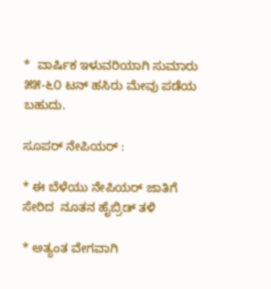*  ವಾರ್ಷಿಕ ಇಳುವರಿಯಾಗಿ ಸುಮಾರು ೫೫-೬೦ ಟನ್ ಹಸಿರು ಮೇವು ಪಡೆಯ ಬಹುದು.

ಸೂಪರ್ ನೇಪಿಯರ್ :

* ಈ ಬೆಳೆಯು ನೇಪಿಯರ್ ಜಾತಿಗೆ ಸೇರಿದ  ನೂತನ ಹೈಬ್ರಿಡ್ ತಳಿ

* ಅತ್ಯಂತ ವೇಗವಾಗಿ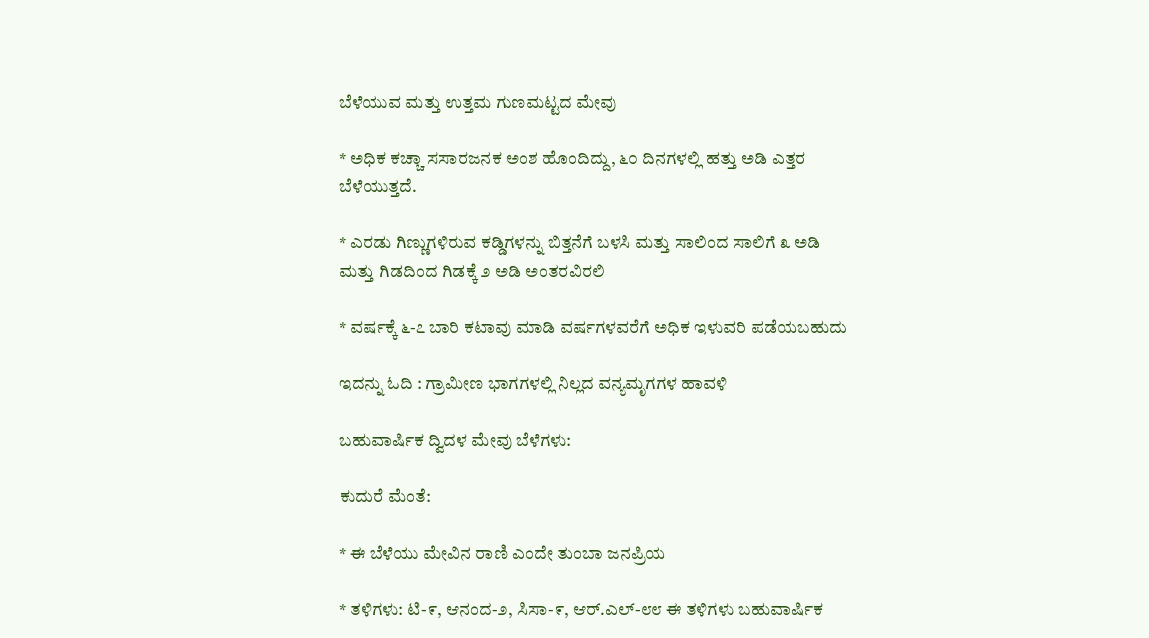ಬೆಳೆಯುವ ಮತ್ತು ಉತ್ತಮ ಗುಣಮಟ್ಟದ ಮೇವು

* ಅಧಿಕ ಕಚ್ಚಾ ಸಸಾರಜನಕ ಅಂಶ ಹೊಂದಿದ್ದು, ೬೦ ದಿನಗಳಲ್ಲಿ ಹತ್ತು ಅಡಿ ಎತ್ತರ ಬೆಳೆಯುತ್ತದೆ.

* ಎರಡು ಗಿಣ್ಣುಗಳಿರುವ ಕಡ್ಡಿಗಳನ್ನು ಬಿತ್ತನೆಗೆ ಬಳಸಿ ಮತ್ತು ಸಾಲಿಂದ ಸಾಲಿಗೆ ೩ ಅಡಿ ಮತ್ತು ಗಿಡದಿಂದ ಗಿಡಕ್ಕೆ ೨ ಅಡಿ ಅಂತರವಿರಲಿ

* ವರ್ಷಕ್ಕೆ ೬-೭ ಬಾರಿ ಕಟಾವು ಮಾಡಿ ವರ್ಷಗಳವರೆಗೆ ಅಧಿಕ ಇಳುವರಿ ಪಡೆಯಬಹುದು

ಇದನ್ನು ಓದಿ : ಗ್ರಾಮೀಣ ಭಾಗಗಳಲ್ಲಿ ನಿಲ್ಲದ ವನ್ಯಮೃಗಗಳ ಹಾವಳಿ

ಬಹುವಾರ್ಷಿಕ ದ್ವಿದಳ ಮೇವು ಬೆಳೆಗಳು:

ಕುದುರೆ ಮೆಂತೆ:

* ಈ ಬೆಳೆಯು ಮೇವಿನ ರಾಣಿ ಎಂದೇ ತುಂಬಾ ಜನಪ್ರಿಯ

* ತಳಿಗಳು: ಟಿ-೯, ಆನಂದ-೨, ಸಿಸಾ-೯, ಆರ್.ಎಲ್-೮೮ ಈ ತಳಿಗಳು ಬಹುವಾರ್ಷಿಕ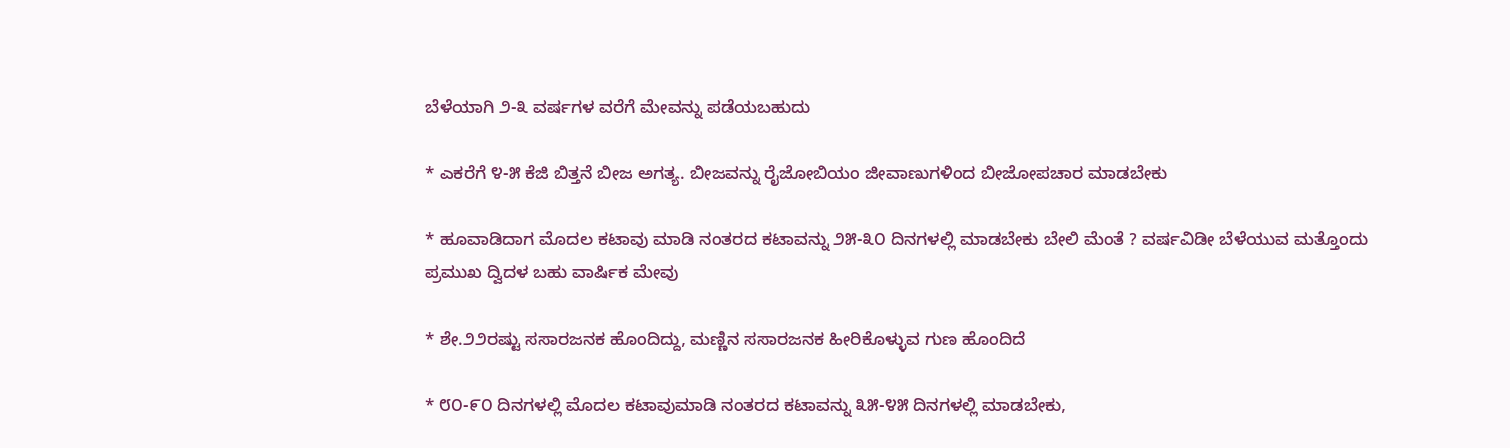ಬೆಳೆಯಾಗಿ ೨-೩ ವರ್ಷಗಳ ವರೆಗೆ ಮೇವನ್ನು ಪಡೆಯಬಹುದು

* ಎಕರೆಗೆ ೪-೫ ಕೆಜಿ ಬಿತ್ತನೆ ಬೀಜ ಅಗತ್ಯ. ಬೀಜವನ್ನು ರೈಜೋಬಿಯಂ ಜೀವಾಣುಗಳಿಂದ ಬೀಜೋಪಚಾರ ಮಾಡಬೇಕು

* ಹೂವಾಡಿದಾಗ ಮೊದಲ ಕಟಾವು ಮಾಡಿ ನಂತರದ ಕಟಾವನ್ನು ೨೫-೩೦ ದಿನಗಳಲ್ಲಿ ಮಾಡಬೇಕು ಬೇಲಿ ಮೆಂತೆ ? ವರ್ಷವಿಡೀ ಬೆಳೆಯುವ ಮತ್ತೊಂದು ಪ್ರಮುಖ ದ್ವಿದಳ ಬಹು ವಾರ್ಷಿಕ ಮೇವು

* ಶೇ.೨೨ರಷ್ಟು ಸಸಾರಜನಕ ಹೊಂದಿದ್ದು, ಮಣ್ಣಿನ ಸಸಾರಜನಕ ಹೀರಿಕೊಳ್ಳುವ ಗುಣ ಹೊಂದಿದೆ

* ೮೦-೯೦ ದಿನಗಳಲ್ಲಿ ಮೊದಲ ಕಟಾವುಮಾಡಿ ನಂತರದ ಕಟಾವನ್ನು ೩೫-೪೫ ದಿನಗಳಲ್ಲಿ ಮಾಡಬೇಕು,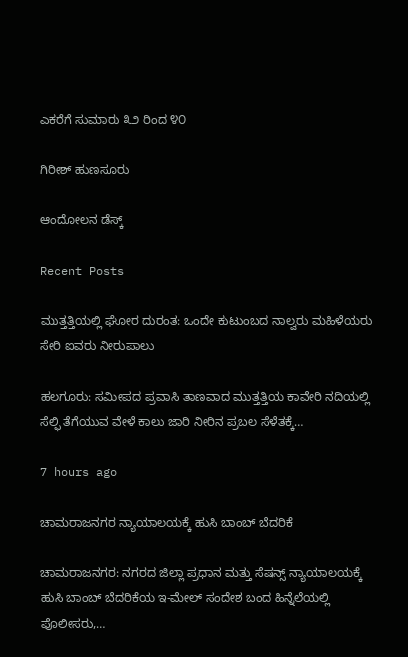ಎಕರೆಗೆ ಸುಮಾರು ೩೨ ರಿಂದ ೪೦

ಗಿರೀಶ್ ಹುಣಸೂರು

ಆಂದೋಲನ ಡೆಸ್ಕ್

Recent Posts

ಮುತ್ತತ್ತಿಯಲ್ಲಿ ಘೋರ ದುರಂತ: ಒಂದೇ ಕುಟುಂಬದ ನಾಲ್ವರು ಮಹಿಳೆಯರು ಸೇರಿ ಐವರು ನೀರುಪಾಲು

ಹಲಗೂರು: ಸಮೀಪದ ಪ್ರವಾಸಿ ತಾಣವಾದ ಮುತ್ತತ್ತಿಯ ಕಾವೇರಿ ನದಿಯಲ್ಲಿ ಸೆಲ್ಫಿ ತೆಗೆಯುವ ವೇಳೆ ಕಾಲು ಜಾರಿ ನೀರಿನ ಪ್ರಬಲ ಸೆಳೆತಕ್ಕೆ…

7 hours ago

ಚಾಮರಾಜನಗರ ನ್ಯಾಯಾಲಯಕ್ಕೆ ಹುಸಿ ಬಾಂಬ್ ಬೆದರಿಕೆ

ಚಾಮರಾಜನಗರ: ನಗರದ ಜಿಲ್ಲಾ ಪ್ರಧಾನ ಮತ್ತು ಸೆಷನ್ಸ್ ನ್ಯಾಯಾಲಯಕ್ಕೆ ಹುಸಿ ಬಾಂಬ್ ಬೆದರಿಕೆಯ ಇ-ಮೇಲ್ ಸಂದೇಶ ಬಂದ ಹಿನ್ನೆಲೆಯಲ್ಲಿ ಪೊಲೀಸರು,…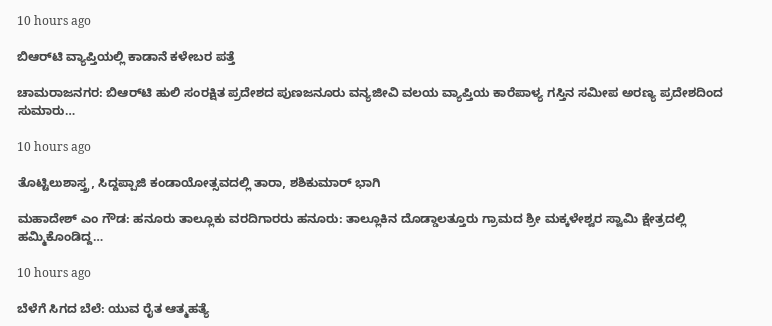10 hours ago

ಬಿಆರ್‌ಟಿ ವ್ಯಾಪ್ತಿಯಲ್ಲಿ ಕಾಡಾನೆ ಕಳೇಬರ ಪತ್ತೆ

ಚಾಮರಾಜನಗರ: ಬಿಆರ್‌ಟಿ ಹುಲಿ ಸಂರಕ್ಷಿತ ಪ್ರದೇಶದ ಪುಣಜನೂರು ವನ್ಯಜೀವಿ ವಲಯ ವ್ಯಾಪ್ತಿಯ ಕಾರೆಪಾಳ್ಯ ಗಸ್ತಿನ ಸಮೀಪ ಅರಣ್ಯ ಪ್ರದೇಶದಿಂದ ಸುಮಾರು…

10 hours ago

ತೊಟ್ಟಿಲುಶಾಸ್ತ್ರ, ಸಿದ್ದಪ್ಪಾಜಿ ಕಂಡಾಯೋತ್ಸವದಲ್ಲಿ ತಾರಾ, ಶಶಿಕುಮಾರ್ ಭಾಗಿ

ಮಹಾದೇಶ್‌ ಎಂ ಗೌಡ: ಹನೂರು ತಾಲ್ಲೂಕು ವರದಿಗಾರರು ಹನೂರು: ತಾಲ್ಲೂಕಿನ ದೊಡ್ಡಾಲತ್ತೂರು ಗ್ರಾಮದ ಶ್ರೀ ಮಕ್ಕಳೇಶ್ವರ ಸ್ವಾಮಿ ಕ್ಷೇತ್ರದಲ್ಲಿ ಹಮ್ಮಿಕೊಂಡಿದ್ದ…

10 hours ago

ಬೆಳೆಗೆ ಸಿಗದ ಬೆಲೆ: ಯುವ ರೈತ ಆತ್ಮಹತ್ಯೆ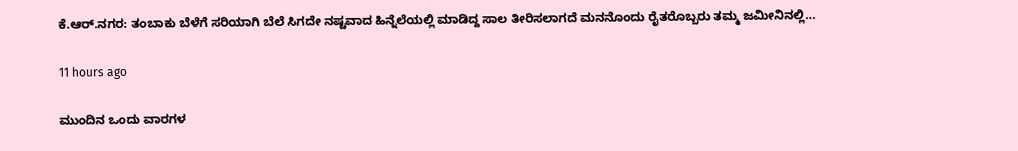ಕೆ.ಆರ್.ನಗರ: ತಂಬಾಕು ಬೆಳೆಗೆ ಸರಿಯಾಗಿ ಬೆಲೆ ಸಿಗದೇ ನಷ್ಟವಾದ ಹಿನ್ನೆಲೆಯಲ್ಲಿ ಮಾಡಿದ್ದ ಸಾಲ ತೀರಿಸಲಾಗದೆ ಮನನೊಂದು ರೈತರೊಬ್ಬರು ತಮ್ಮ ಜಮೀನಿನಲ್ಲಿ…

11 hours ago

ಮುಂದಿನ ಒಂದು ವಾರಗಳ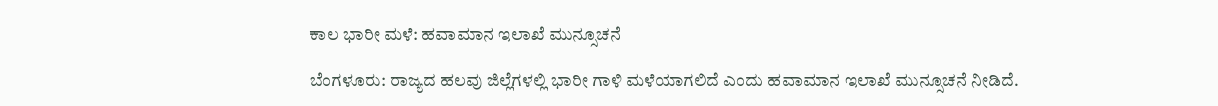ಕಾಲ ಭಾರೀ ಮಳೆ: ಹವಾಮಾನ ಇಲಾಖೆ ಮುನ್ಸೂಚನೆ

ಬೆಂಗಳೂರು: ರಾಜ್ಯದ ಹಲವು ಜಿಲ್ಲೆಗಳಲ್ಲಿ ಭಾರೀ ಗಾಳಿ ಮಳೆಯಾಗಲಿದೆ ಎಂದು ಹವಾಮಾನ ಇಲಾಖೆ ಮುನ್ಸೂಚನೆ ನೀಡಿದೆ.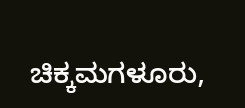ಚಿಕ್ಕಮಗಳೂರು,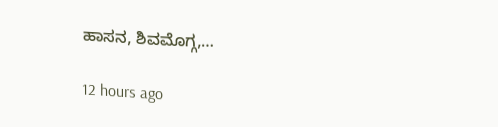ಹಾಸನ, ಶಿವಮೊಗ್ಗ,…

12 hours ago